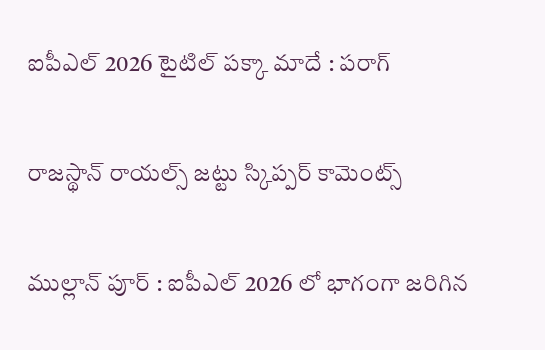ఐపీఎల్ 2026 టైటిల్ ప‌క్కా మాదే : పరాగ్

రాజ‌స్థాన్ రాయ‌ల్స్ జ‌ట్టు స్కిప్ప‌ర్ కామెంట్స్

ముల్లాన్ పూర్ : ఐపీఎల్ 2026 లో భాగంగా జ‌రిగిన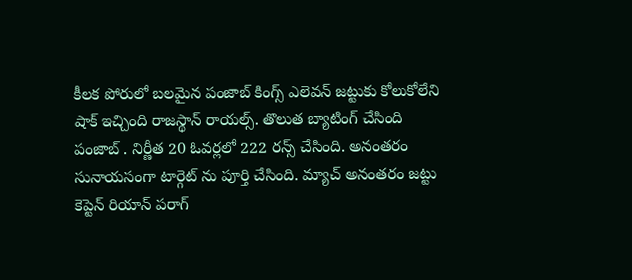కీల‌క పోరులో బ‌ల‌మైన పంజాబ్ కింగ్స్ ఎలెవ‌న్ జ‌ట్టుకు కోలుకోలేని షాక్ ఇచ్చింది రాజ‌స్థాన్ రాయ‌ల్స్. తొలుత బ్యాటింగ్ చేసింది పంజాబ్ . నిర్ణీత 20 ఓవ‌ర్ల‌లో 222 ర‌న్స్ చేసింది. అనంత‌రం సునాయ‌సంగా టార్గెట్ ను పూర్తి చేసింది. మ్యాచ్ అనంత‌రం జ‌ట్టు కెప్టెన్ రియాన్ ప‌రాగ్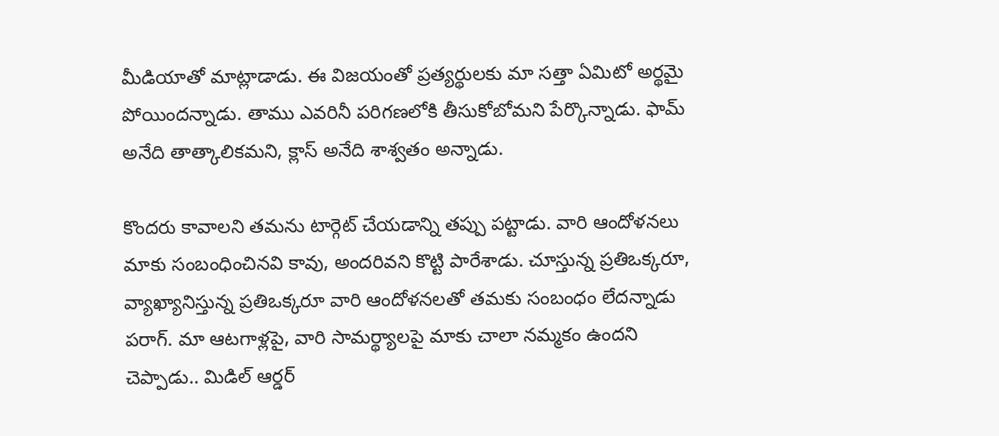మీడియాతో మాట్లాడాడు. ఈ విజ‌యంతో ప్ర‌త్య‌ర్థుల‌కు మా స‌త్తా ఏమిటో అర్థ‌మై పోయింద‌న్నాడు. తాము ఎవ‌రినీ ప‌రిగ‌ణ‌లోకి తీసుకోబోమ‌ని పేర్కొన్నాడు. ఫామ్ అనేది తాత్కాలిక‌మ‌ని, క్లాస్ అనేది శాశ్వ‌తం అన్నాడు.

కొంద‌రు కావాల‌ని త‌మ‌ను టార్గెట్ చేయ‌డాన్ని త‌ప్పు ప‌ట్టాడు. వారి ఆందోళనలు మాకు సంబంధించినవి కావు, అందరివ‌ని కొట్టి పారేశాడు. చూస్తున్న ప్రతిఒక్కరూ, వ్యాఖ్యానిస్తున్న ప్రతిఒక్కరూ వారి ఆందోళనలతో త‌మ‌కు సంబంధం లేద‌న్నాడు ప‌రాగ్. మా ఆటగాళ్లపై, వారి సామర్థ్యాలపై మాకు చాలా నమ్మకం ఉందని చెప్పాడు.. మిడిల్ ఆర్డర్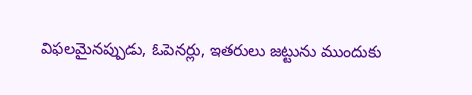విఫలమైనప్పుడు, ఓపెనర్లు, ఇతరులు జట్టును ముందుకు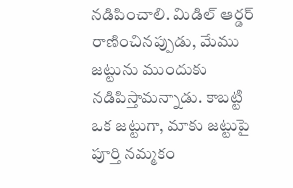నడిపించాలి. మిడిల్ ఆర్డర్ రాణించినప్పుడు, మేము జట్టును ముందుకు నడిపిస్తామన్నాడు. కాబట్టి ఒక జట్టుగా, మాకు జట్టుపై పూర్తి నమ్మకం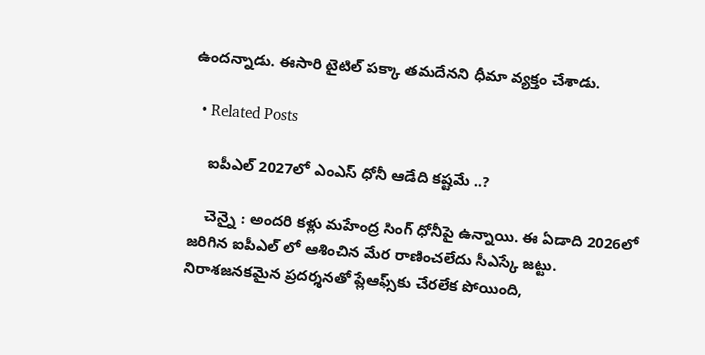ఉంద‌న్నాడు. ఈసారి టైటిల్ ప‌క్కా త‌మ‌దేన‌ని ధీమా వ్య‌క్తం చేశాడు.

  • Related Posts

    ఐపీఎల్ 2027లో ఎంఎస్ ధోనీ ఆడేది క‌ష్ట‌మే ..?

    చెన్నై : అంద‌రి క‌ళ్లు మ‌హేంద్ర సింగ్ ధోనీపై ఉన్నాయి. ఈ ఏడాది 2026లో జ‌రిగిన ఐపీఎల్ లో ఆశించిన మేర రాణించ‌లేదు సీఎస్కే జ‌ట్టు. నిరాశజనకమైన ప్రదర్శనతో ప్లేఆఫ్స్‌కు చేరలేక పోయింది,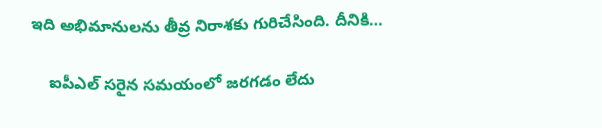ఇది అభిమానులను తీవ్ర నిరాశకు గురిచేసింది. దీనికి…

    ఐపీఎల్ సరైన సమయంలో జరగడం లేదు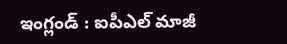ఇంగ్లండ్ : ఐపీఎల్ మాజీ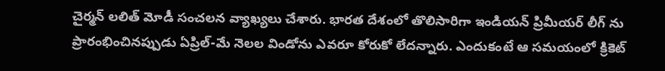చైర్మ‌న్ ల‌లిత్ మోడీ సంచ‌ల‌న వ్యాఖ్య‌లు చేశారు. భార‌త దేశంలో తొలిసారిగా ఇండియ‌న్ ప్రిమీయ‌ర్ లీగ్ ను ప్రారంభించినప్పుడు ఏప్రిల్-మే నెలల విండోను ఎవరూ కోరుకో లేద‌న్నారు. ఎందుకంటే ఆ సమయంలో క్రికెట్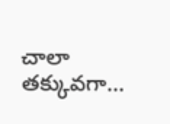చాలా తక్కువగా…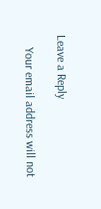Leave a Reply

    Your email address will not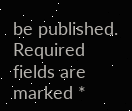be published. Required fields are marked *